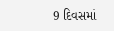9 દિવસમાં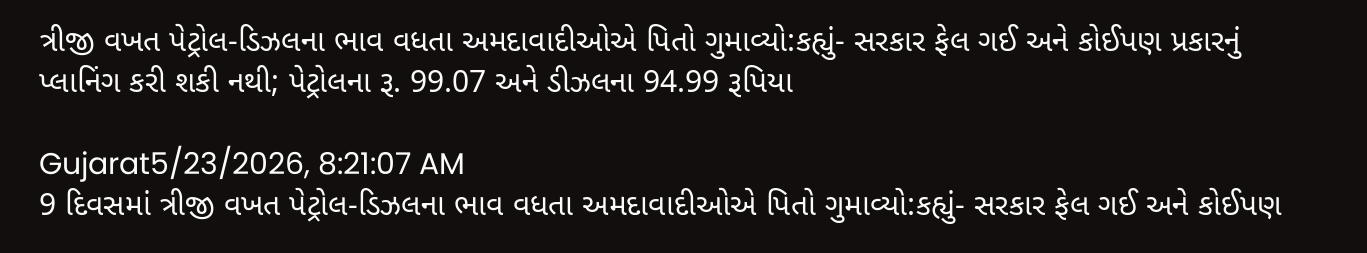ત્રીજી વખત પેટ્રોલ-ડિઝલના ભાવ વધતા અમદાવાદીઓએ પિતો ગુમાવ્યો:કહ્યું- સરકાર ફેલ ગઈ અને કોઈપણ પ્રકારનું પ્લાનિંગ કરી શકી નથી; પેટ્રોલના રૂ. 99.07 અને ડીઝલના 94.99 રૂપિયા

Gujarat5/23/2026, 8:21:07 AM
9 દિવસમાં ત્રીજી વખત પેટ્રોલ-ડિઝલના ભાવ વધતા અમદાવાદીઓએ પિતો ગુમાવ્યો:કહ્યું- સરકાર ફેલ ગઈ અને કોઈપણ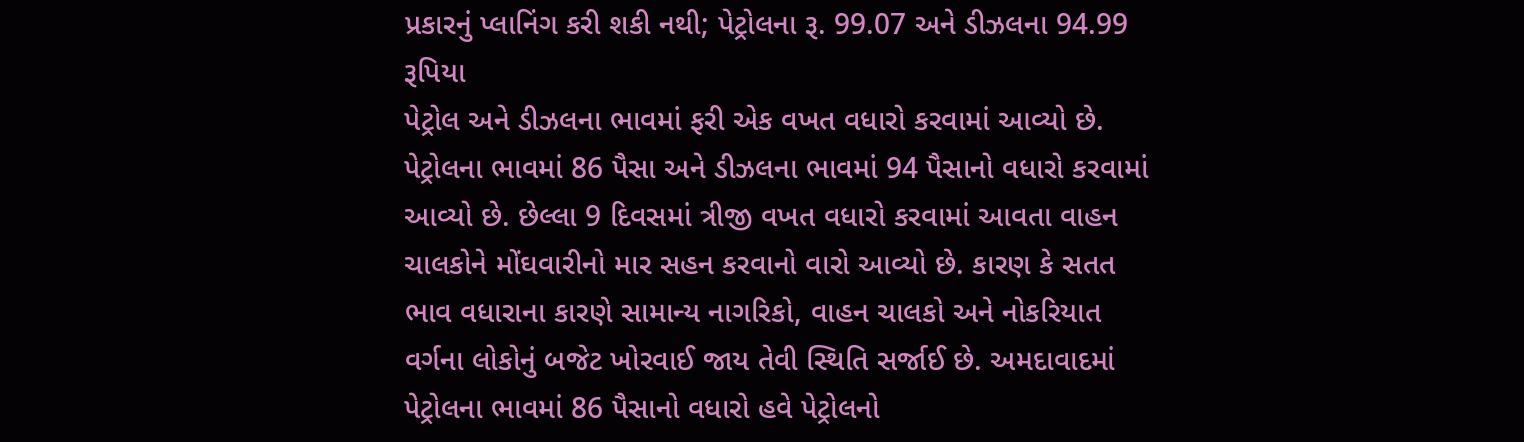પ્રકારનું પ્લાનિંગ કરી શકી નથી; પેટ્રોલના રૂ. 99.07 અને ડીઝલના 94.99 રૂપિયા
પેટ્રોલ અને ડીઝલના ભાવમાં ફરી એક વખત વધારો કરવામાં આવ્યો છે. પેટ્રોલના ભાવમાં 86 પૈસા અને ડીઝલના ભાવમાં 94 પૈસાનો વધારો કરવામાં આવ્યો છે. છેલ્લા 9 દિવસમાં ત્રીજી વખત વધારો કરવામાં આવતા વાહન ચાલકોને મોંઘવારીનો માર સહન કરવાનો વારો આવ્યો છે. કારણ કે સતત ભાવ વધારાના કારણે સામાન્ય નાગરિકો, વાહન ચાલકો અને નોકરિયાત વર્ગના લોકોનું બજેટ ખોરવાઈ જાય તેવી સ્થિતિ સર્જાઈ છે. અમદાવાદમાં પેટ્રોલના ભાવમાં 86 પૈસાનો વધારો હવે પેટ્રોલનો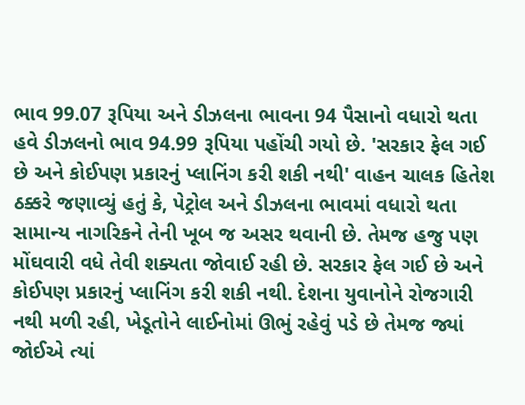ભાવ 99.07 રૂપિયા અને ડીઝલના ભાવના 94 પૈસાનો વધારો થતા હવે ડીઝલનો ભાવ 94.99 રૂપિયા પહોંચી ગયો છે. 'સરકાર ફેલ ગઈ છે અને કોઈપણ પ્રકારનું પ્લાનિંગ કરી શકી નથી' વાહન ચાલક હિતેશ ઠક્કરે જણાવ્યું હતું કે, પેટ્રોલ અને ડીઝલના ભાવમાં વધારો થતા સામાન્ય નાગરિકને તેની ખૂબ જ અસર થવાની છે. તેમજ હજુ પણ મોંઘવારી વધે તેવી શક્યતા જોવાઈ રહી છે. સરકાર ફેલ ગઈ છે અને કોઈપણ પ્રકારનું પ્લાનિંગ કરી શકી નથી. દેશના યુવાનોને રોજગારી નથી મળી રહી, ખેડૂતોને લાઈનોમાં ઊભું રહેવું પડે છે તેમજ જ્યાં જોઈએ ત્યાં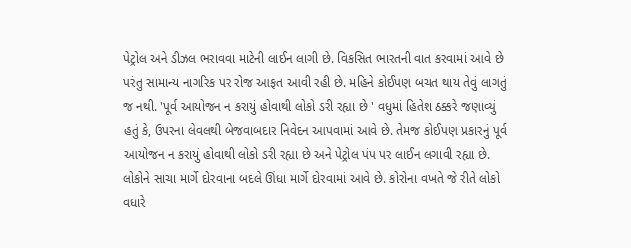પેટ્રોલ અને ડીઝલ ભરાવવા માટેની લાઈન લાગી છે. વિકસિત ભારતની વાત કરવામાં આવે છે પરંતુ સામાન્ય નાગરિક પર રોજ આફત આવી રહી છે. મહિને કોઈપણ બચત થાય તેવું લાગતું જ નથી. 'પૂર્વ આયોજન ન કરાયું હોવાથી લોકો ડરી રહ્યા છે ' વધુમાં હિતેશ ઠક્કરે જણાવ્યું હતું કે, ઉપરના લેવલથી બેજવાબદાર નિવેદન આપવામાં આવે છે. તેમજ કોઈપણ પ્રકારનું પૂર્વ આયોજન ન કરાયું હોવાથી લોકો ડરી રહ્યા છે અને પેટ્રોલ પંપ પર લાઈન લગાવી રહ્યા છે. લોકોને સાચા માર્ગે દોરવાના બદલે ઊંધા માર્ગે દોરવામાં આવે છે. કોરોના વખતે જે રીતે લોકો વધારે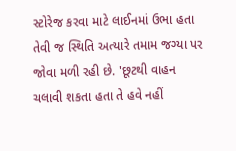સ્ટોરેજ કરવા માટે લાઈનમાં ઉભા હતા તેવી જ સ્થિતિ અત્યારે તમામ જગ્યા પર જોવા મળી રહી છે. 'છૂટથી વાહન ચલાવી શકતા હતા તે હવે નહીં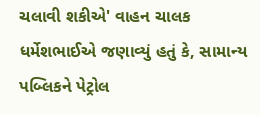ચલાવી શકીએ' વાહન ચાલક ધર્મેશભાઈએ જણાવ્યું હતું કે, સામાન્ય પબ્લિકને પેટ્રોલ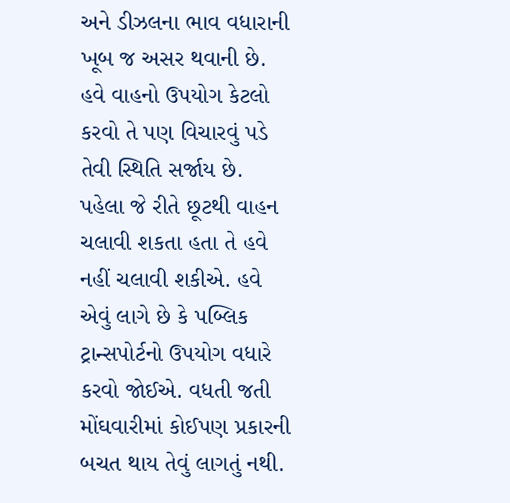અને ડીઝલના ભાવ વધારાની ખૂબ જ અસર થવાની છે. હવે વાહનો ઉપયોગ કેટલો કરવો તે પણ વિચારવું પડે તેવી સ્થિતિ સર્જાય છે. પહેલા જે રીતે છૂટથી વાહન ચલાવી શકતા હતા તે હવે નહીં ચલાવી શકીએ. હવે એવું લાગે છે કે પબ્લિક ટ્રાન્સપોર્ટનો ઉપયોગ વધારે કરવો જોઈએ. વધતી જતી મોંઘવારીમાં કોઈપણ પ્રકારની બચત થાય તેવું લાગતું નથી.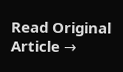Read Original Article →